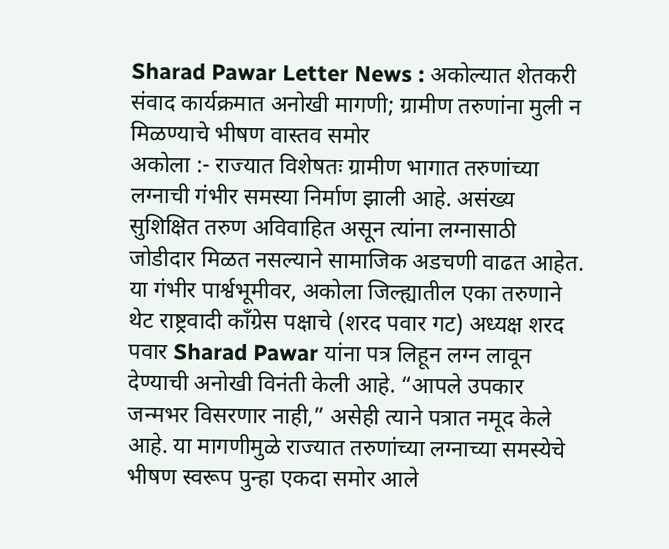Sharad Pawar Letter News : अकोल्यात शेतकरी संवाद कार्यक्रमात अनोखी मागणी; ग्रामीण तरुणांना मुली न मिळण्याचे भीषण वास्तव समोर
अकोला :- राज्यात विशेषतः ग्रामीण भागात तरुणांच्या लग्नाची गंभीर समस्या निर्माण झाली आहे. असंख्य सुशिक्षित तरुण अविवाहित असून त्यांना लग्नासाठी जोडीदार मिळत नसल्याने सामाजिक अडचणी वाढत आहेत. या गंभीर पार्श्वभूमीवर, अकोला जिल्ह्यातील एका तरुणाने थेट राष्ट्रवादी काँग्रेस पक्षाचे (शरद पवार गट) अध्यक्ष शरद पवार Sharad Pawar यांना पत्र लिहून लग्न लावून देण्याची अनोखी विनंती केली आहे. “आपले उपकार जन्मभर विसरणार नाही,” असेही त्याने पत्रात नमूद केले आहे. या मागणीमुळे राज्यात तरुणांच्या लग्नाच्या समस्येचे भीषण स्वरूप पुन्हा एकदा समोर आले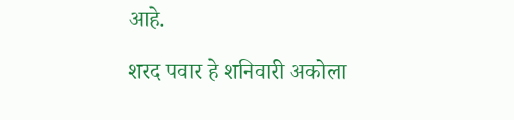आहे.

शरद पवार हे शनिवारी अकोला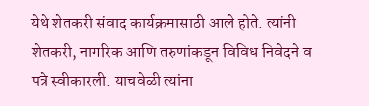येथे शेतकरी संवाद कार्यक्रमासाठी आले होते. त्यांनी शेतकरी, नागरिक आणि तरुणांकडून विविध निवेदने व पत्रे स्वीकारली. याचवेळी त्यांना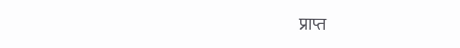प्राप्त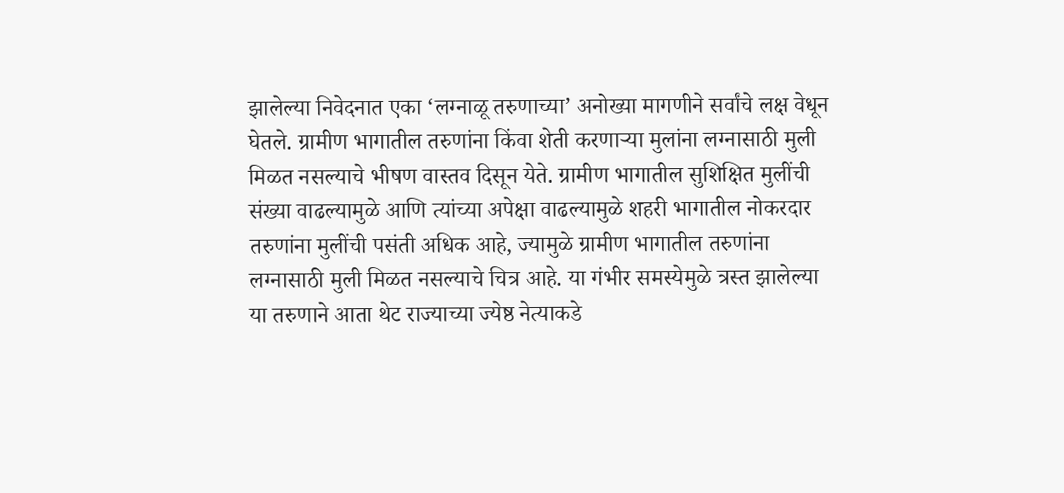झालेल्या निवेदनात एका ‘लग्नाळू तरुणाच्या’ अनोख्या मागणीने सर्वांचे लक्ष वेधून घेतले. ग्रामीण भागातील तरुणांना किंवा शेती करणाऱ्या मुलांना लग्नासाठी मुली मिळत नसल्याचे भीषण वास्तव दिसून येते. ग्रामीण भागातील सुशिक्षित मुलींची संख्या वाढल्यामुळे आणि त्यांच्या अपेक्षा वाढल्यामुळे शहरी भागातील नोकरदार तरुणांना मुलींची पसंती अधिक आहे, ज्यामुळे ग्रामीण भागातील तरुणांना लग्नासाठी मुली मिळत नसल्याचे चित्र आहे. या गंभीर समस्येमुळे त्रस्त झालेल्या या तरुणाने आता थेट राज्याच्या ज्येष्ठ नेत्याकडे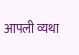आपली व्यथा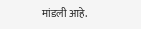मांडली आहे.